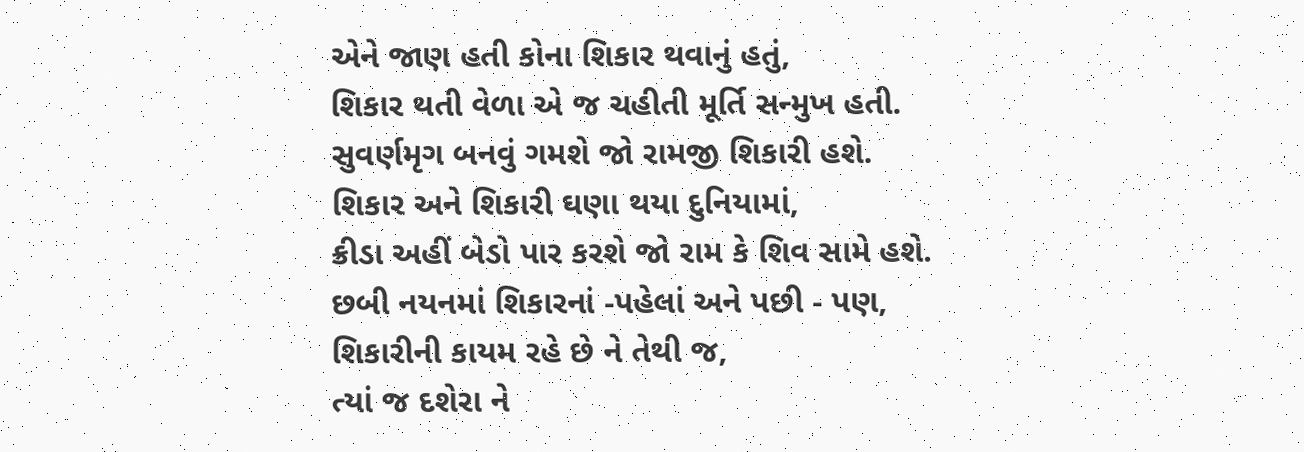એને જાણ હતી કોના શિકાર થવાનું હતું,
શિકાર થતી વેળા એ જ ચહીતી મૂર્તિ સન્મુખ હતી.
સુવર્ણમૃગ બનવું ગમશે જો રામજી શિકારી હશે.
શિકાર અને શિકારી ઘણા થયા દુનિયામાં,
ક્રીડા અહીં બેડો પાર કરશે જો રામ કે શિવ સામે હશે.
છબી નયનમાં શિકારનાં -પહેલાં અને પછી - પણ,
શિકારીની કાયમ રહે છે ને તેથી જ,
ત્યાં જ દશેરા ને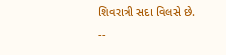શિવરાત્રી સદા વિલસે છે.
--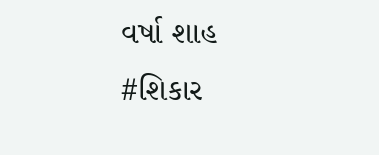વર્ષા શાહ
#શિકાર